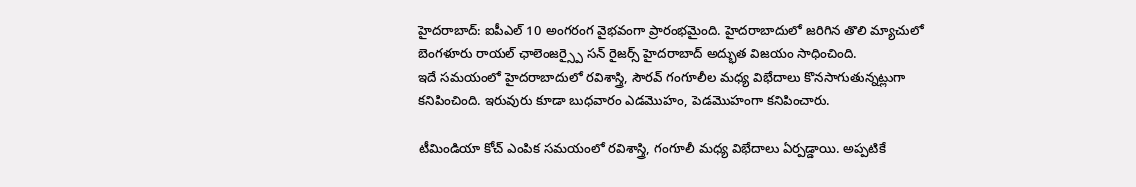హైదరాబాద్: ఐపీఎల్ 10 అంగరంగ వైభవంగా ప్రారంభమైంది. హైదరాబాదులో జరిగిన తొలి మ్యాచులో బెంగళూరు రాయల్ ఛాలెంజర్స్పై సన్ రైజర్స్ హైదరాబాద్ అద్భుత విజయం సాధించింది.
ఇదే సమయంలో హైదరాబాదులో రవిశాస్త్రి, సౌరవ్ గంగూలీల మధ్య విభేదాలు కొనసాగుతున్నట్లుగా కనిపించింది. ఇరువురు కూడా బుధవారం ఎడమొహం, పెడమొహంగా కనిపించారు.

టీమిండియా కోచ్ ఎంపిక సమయంలో రవిశాస్త్రి, గంగూలీ మధ్య విభేదాలు ఏర్పడ్డాయి. అప్పటికే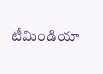టీమిండియా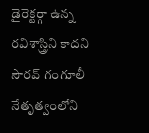డైరెక్టర్గా ఉన్న రవిశాస్త్రిని కాదని సౌరవ్ గంగూలీ నేతృత్వంలోని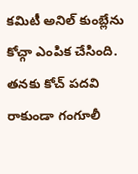కమిటీ అనిల్ కుంబ్లేను కోచ్గా ఎంపిక చేసింది.
తనకు కోచ్ పదవి రాకుండా గంగూలీ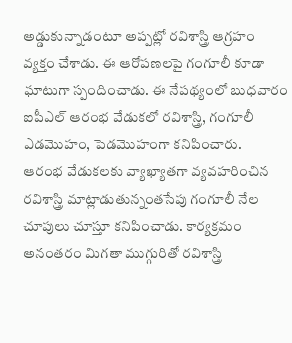అడ్డుకున్నాడంటూ అప్పట్లో రవిశాస్త్రి ఆగ్రహం వ్యక్తం చేశాడు. ఈ ఆరోపణలపై గంగూలీ కూడా ఘాటుగా స్పందించాడు. ఈ నేపథ్యంలో బుధవారం ఐపీఎల్ ఆరంభ వేడుకలో రవిశాస్త్రి, గంగూలీ ఎడమొహం, పెడమొహంగా కనిపించారు.
ఆరంభ వేడుకలకు వ్యాఖ్యాతగా వ్యవహరించిన రవిశాస్త్రి మాట్లాడుతున్నంతసేపు గంగూలీ నేల చూపులు చూస్తూ కనిపించాడు. కార్యక్రమం అనంతరం మిగతా ముగ్గురితో రవిశాస్త్రి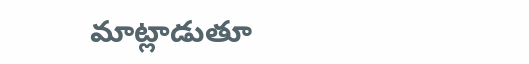మాట్లాడుతూ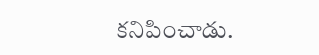కనిపించాడు.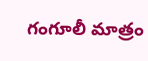గంగూలీ మాత్రం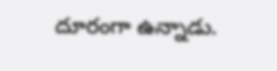దూరంగా ఉన్నాడు.